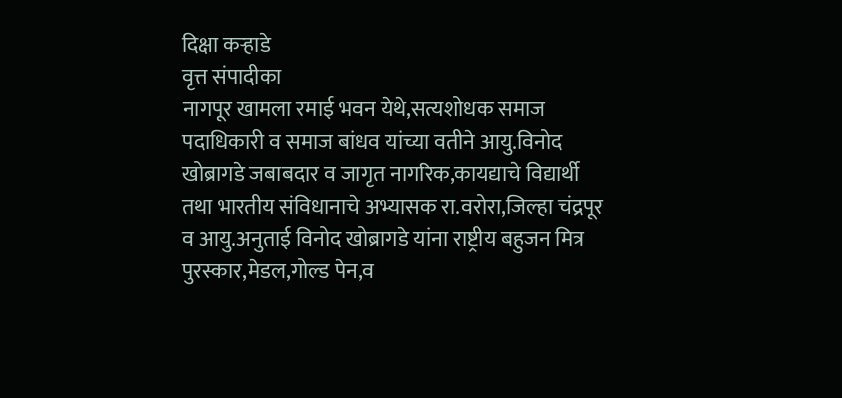दिक्षा कऱ्हाडे
वृत्त संपादीका
नागपूर खामला रमाई भवन येथे,सत्यशोधक समाज पदाधिकारी व समाज बांधव यांच्या वतीने आयु.विनोद खोब्रागडे जबाबदार व जागृत नागरिक,कायद्याचे विद्यार्थी तथा भारतीय संविधानाचे अभ्यासक रा.वरोरा,जिल्हा चंद्रपूर व आयु.अनुताई विनोद खोब्रागडे यांना राष्ट्रीय बहुजन मित्र पुरस्कार,मेडल,गोल्ड पेन,व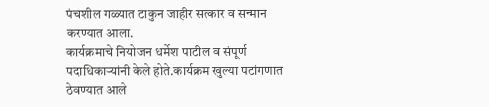पंचशील गळ्यात टाकुन जाहीर सत्कार व सन्मान करण्यात आला.
कार्यक्रमाचे नियोजन धर्मेश पाटील व संपूर्ण पदाधिकाऱ्यांनी केले होते.कार्यक्रम खुल्या पटांगणात ठेवण्यात आले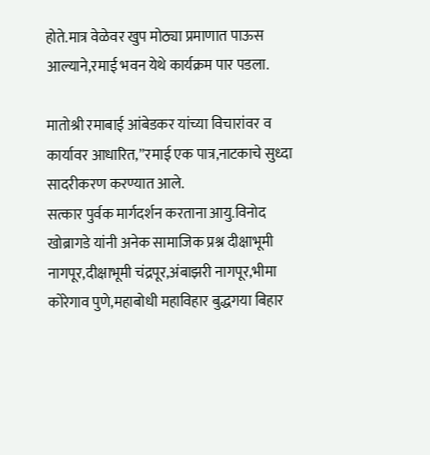होते.मात्र वेळेवर खुप मोठ्या प्रमाणात पाऊस आल्याने,रमाई भवन येथे कार्यक्रम पार पडला.

मातोश्री रमाबाई आंबेडकर यांच्या विचारांवर व कार्यावर आधारित,”रमाई एक पात्र,नाटकाचे सुध्दा सादरीकरण करण्यात आले.
सत्कार पुर्वक मार्गदर्शन करताना आयु.विनोद खोब्रागडे यांनी अनेक सामाजिक प्रश्न दीक्षाभूमी नागपूर,दीक्षाभूमी चंद्रपूर,अंबाझरी नागपूर,भीमा कोरेगाव पुणे,महाबोधी महाविहार बुद्धगया बिहार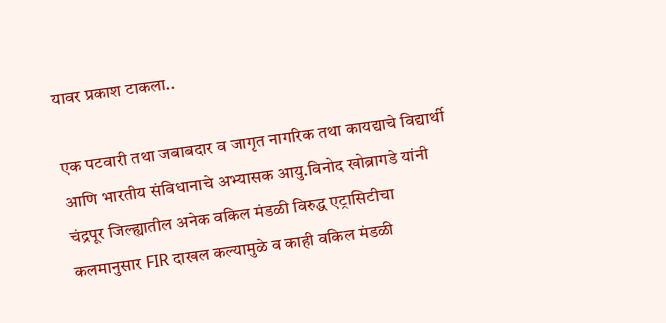यावर प्रकाश टाकला..

एक पटवारी तथा जबाबदार व जागृत नागरिक तथा कायद्याचे विद्यार्थी आणि भारतीय संविधानाचे अभ्यासक आयु.विनोद खोब्रागडे यांनी चंद्रपूर जिल्ह्यातील अनेक वकिल मंडळी विरुद्ध एट्रासिटीचा कलमानुसार FIR दाखल कल्यामुळे व काही वकिल मंडळी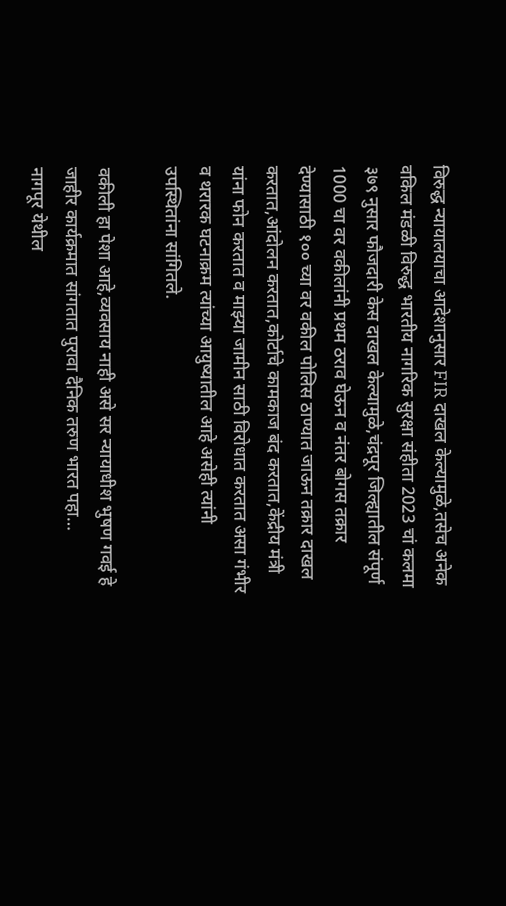विरुद्ध न्यायालयाचा आदेशानुसार FIR दाखल केल्यामुळे,तसेच अनेक वकिल मंडळी विरुद्ध भारतीय नागरिक सुरक्षा संहीता 2023 चां कलमा ३७९ नुसार फौजदारी केस दाखल केल्यामुळे,चंद्रपूर जिल्ह्यातील संपूर्ण 1000 चा वर वकीलांनी प्रथम ठराव घेऊन व नंतर बोगस तक्रार देण्यासाठी १०० च्या वर वकील पोलिस ठाण्यात जाऊन तक्रार दाखल करतात,आंदोलन करतात,कोर्टाचे कामकाज बंद करतात,केंद्रीय मंत्री यांना फोन करतात व माझ्या जामीन साठी विरोधात करतात असा गंभीर व थरारक घटनाक्रम त्यांच्या आयुष्यातील आहे असेही त्यांनी उपस्थितांना सांगितले.

वकीली हा पेशा आहे,व्यवसाय नाही असे सर न्यायाधीश भुषण गवई हे जाहीर कार्यक्रमात सांगतात पुरावा दैनिक तरुण भारत पहा…
नागपूर येथील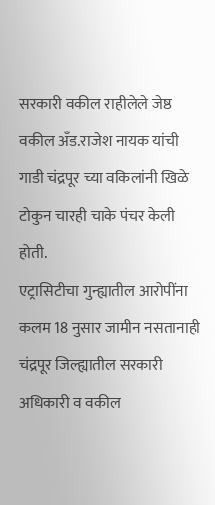सरकारी वकील राहीलेले जेष्ठ वकील अँड.राजेश नायक यांची गाडी चंद्रपूर च्या वकिलांनी खिळे टोकुन चारही चाके पंचर केली होती.
एट्रासिटीचा गुन्ह्यातील आरोपींना कलम 18 नुसार जामीन नसतानाही चंद्रपूर जिल्ह्यातील सरकारी अधिकारी व वकील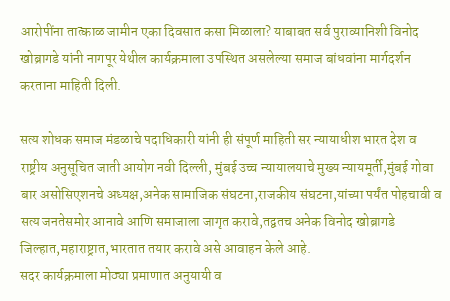आरोपींना तात्काळ जामीन एका दिवसात कसा मिळाला? याबाबत सर्व पुराव्यानिशी विनोद खोब्रागडे यांनी नागपूर येथील कार्यक्रमाला उपस्थित असलेल्या समाज बांधवांना मार्गदर्शन करताना माहिती दिली.

सत्य शोधक समाज मंडळाचे पदाधिकारी यांनी ही संपूर्ण माहिती सर न्यायाधीश भारत देश व राष्ट्रीय अनुसूचित जाती आयोग नवी दिल्ली, मुंबई उच्च न्यायालयाचे मुख्य न्यायमूर्ती,मुंबई गोवा बार असोसिएशनचे अध्यक्ष,अनेक सामाजिक संघटना,राजकीय संघटना,यांच्या पर्यंत पोहचावी व सत्य जनतेसमोर आनावे आणि समाजाला जागृत करावे,तद्वतच अनेक विनोद खोब्रागडे जिल्हात,महाराष्ट्रात,भारतात तयार करावे असे आवाहन केले आहे.
सदर कार्यक्रमाला मोठ्या प्रमाणात अनुयायी व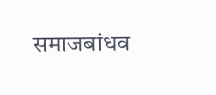समाजबांधव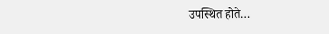उपस्थित होते…